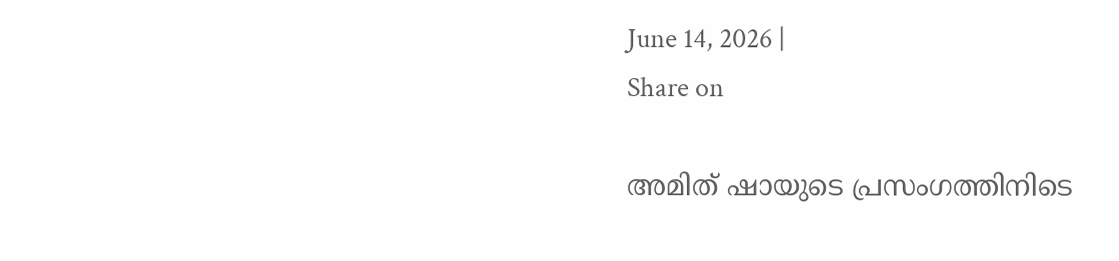June 14, 2026 |
Share on

അമിത് ഷായുടെ പ്രസംഗത്തിനിടെ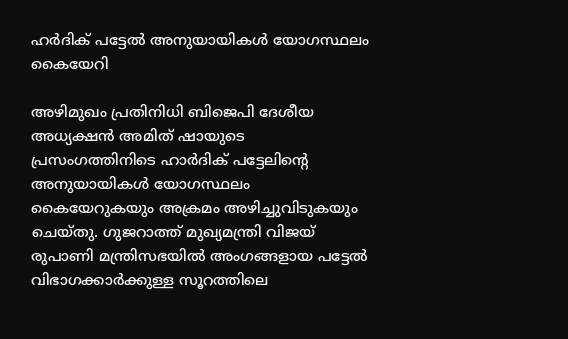ഹര്‍ദിക് പട്ടേല്‍ അനുയായികള്‍ യോഗസ്ഥലം കൈയേറി

അഴിമുഖം പ്രതിനിധി ബിജെപി ദേശീയ അധ്യക്ഷന്‍ അമിത് ഷായുടെ പ്രസംഗത്തിനിടെ ഹാര്‍ദിക് പട്ടേലിന്റെ അനുയായികള്‍ യോഗസ്ഥലം കൈയേറുകയും അക്രമം അഴിച്ചുവിടുകയും ചെയ്തു. ഗുജറാത്ത് മുഖ്യമന്ത്രി വിജയ് രുപാണി മന്ത്രിസഭയില്‍ അംഗങ്ങളായ പട്ടേല്‍ വിഭാഗക്കാര്‍ക്കുള്ള സൂറത്തിലെ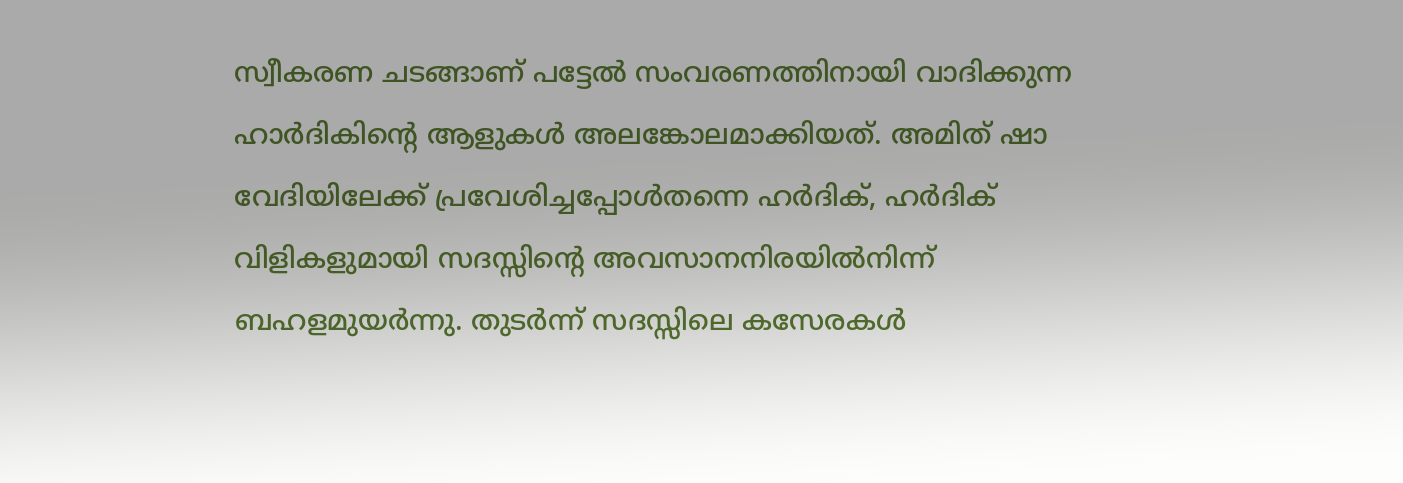സ്വീകരണ ചടങ്ങാണ് പട്ടേല്‍ സംവരണത്തിനായി വാദിക്കുന്ന ഹാര്‍ദികിന്റെ ആളുകള്‍ അലങ്കോലമാക്കിയത്. അമിത് ഷാ വേദിയിലേക്ക് പ്രവേശിച്ചപ്പോള്‍തന്നെ ഹര്‍ദിക്, ഹര്‍ദിക് വിളികളുമായി സദസ്സിന്റെ അവസാനനിരയില്‍നിന്ന് ബഹളമുയര്‍ന്നു. തുടര്‍ന്ന് സദസ്സിലെ കസേരകള്‍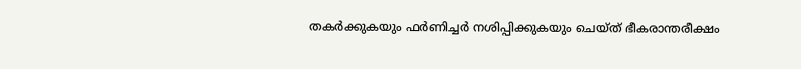തകര്‍ക്കുകയും ഫര്‍ണിച്ചര്‍ നശിപ്പിക്കുകയും ചെയ്ത് ഭീകരാന്തരീക്ഷം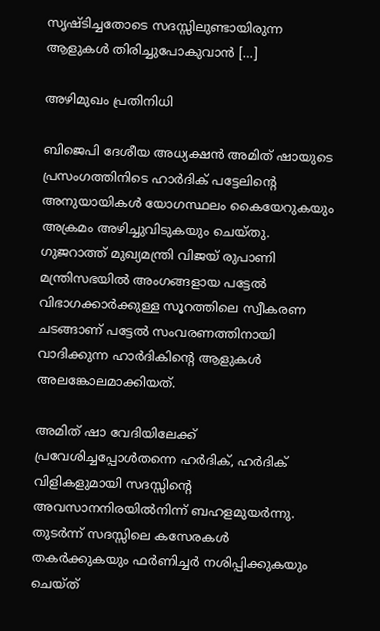സൃഷ്ടിച്ചതോടെ സദസ്സിലുണ്ടായിരുന്ന ആളുകള്‍ തിരിച്ചുപോകുവാന്‍ […]

അഴിമുഖം പ്രതിനിധി

ബിജെപി ദേശീയ അധ്യക്ഷന്‍ അമിത് ഷായുടെ പ്രസംഗത്തിനിടെ ഹാര്‍ദിക് പട്ടേലിന്റെ അനുയായികള്‍ യോഗസ്ഥലം കൈയേറുകയും അക്രമം അഴിച്ചുവിടുകയും ചെയ്തു. ഗുജറാത്ത് മുഖ്യമന്ത്രി വിജയ് രുപാണി മന്ത്രിസഭയില്‍ അംഗങ്ങളായ പട്ടേല്‍ വിഭാഗക്കാര്‍ക്കുള്ള സൂറത്തിലെ സ്വീകരണ ചടങ്ങാണ് പട്ടേല്‍ സംവരണത്തിനായി വാദിക്കുന്ന ഹാര്‍ദികിന്റെ ആളുകള്‍ അലങ്കോലമാക്കിയത്.

അമിത് ഷാ വേദിയിലേക്ക് പ്രവേശിച്ചപ്പോള്‍തന്നെ ഹര്‍ദിക്, ഹര്‍ദിക് വിളികളുമായി സദസ്സിന്റെ അവസാനനിരയില്‍നിന്ന് ബഹളമുയര്‍ന്നു. തുടര്‍ന്ന് സദസ്സിലെ കസേരകള്‍ തകര്‍ക്കുകയും ഫര്‍ണിച്ചര്‍ നശിപ്പിക്കുകയും ചെയ്ത്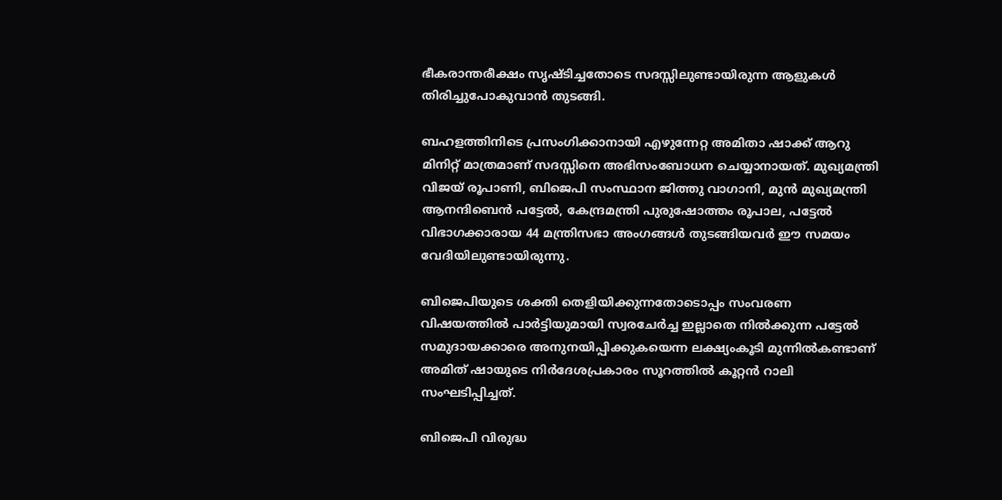ഭീകരാന്തരീക്ഷം സൃഷ്ടിച്ചതോടെ സദസ്സിലുണ്ടായിരുന്ന ആളുകള്‍ തിരിച്ചുപോകുവാന്‍ തുടങ്ങി.

ബഹളത്തിനിടെ പ്രസംഗിക്കാനായി എഴുന്നേറ്റ അമിതാ ഷാക്ക് ആറു മിനിറ്റ് മാത്രമാണ് സദസ്സിനെ അഭിസംബോധന ചെയ്യാനായത്. മുഖ്യമന്ത്രി വിജയ് രൂപാണി, ബിജെപി സംസ്ഥാന ജിത്തു വാഗാനി, മുന്‍ മുഖ്യമന്ത്രി ആനന്ദിബെന്‍ പട്ടേല്‍, കേന്ദ്രമന്ത്രി പുരുഷോത്തം രൂപാല, പട്ടേല്‍ വിഭാഗക്കാരായ 44 മന്ത്രിസഭാ അംഗങ്ങള്‍ തുടങ്ങിയവര്‍ ഈ സമയം വേദിയിലുണ്ടായിരുന്നു.

ബിജെപിയുടെ ശക്തി തെളിയിക്കുന്നതോടൊപ്പം സംവരണ വിഷയത്തില്‍ പാര്‍ട്ടിയുമായി സ്വരചേര്‍ച്ച ഇല്ലാതെ നില്‍ക്കുന്ന പട്ടേല്‍ സമുദായക്കാരെ അനുനയിപ്പിക്കുകയെന്ന ലക്ഷ്യംകൂടി മുന്നില്‍കണ്ടാണ് അമിത് ഷായുടെ നിര്‍ദേശപ്രകാരം സൂറത്തില്‍ കൂറ്റന്‍ റാലി സംഘടിപ്പിച്ചത്.

ബിജെപി വിരുദ്ധ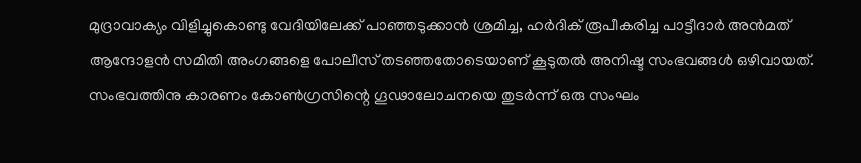മുദ്രാവാക്യം വിളിച്ചുകൊണ്ടു വേദിയിലേക്ക് പാഞ്ഞടുക്കാന്‍ ശ്രമിച്ച, ഹര്‍ദിക് രൂപീകരിച്ച പാട്ടീദാര്‍ അന്‍മത് ആന്ദോളന്‍ സമിതി അംഗങ്ങളെ പോലീസ് തടഞ്ഞതോടെയാണ് കൂടുതല്‍ അനിഷ്ട സംഭവങ്ങള്‍ ഒഴിവായത്. സംഭവത്തിനു കാരണം കോണ്‍ഗ്രസിന്റെ ഗൂഢാലോചനയെ തുടര്‍ന്ന് ഒരു സംഘം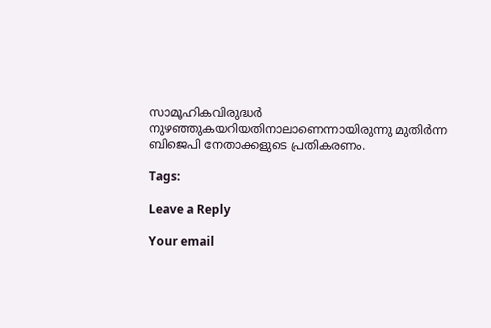സാമൂഹികവിരുദ്ധര്‍ നുഴഞ്ഞുകയറിയതിനാലാണെന്നായിരുന്നു മുതിര്‍ന്ന ബിജെപി നേതാക്കളുടെ പ്രതികരണം.

Tags:

Leave a Reply

Your email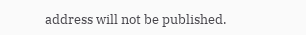address will not be published.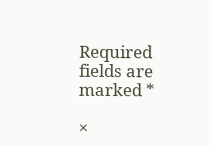Required fields are marked *

×